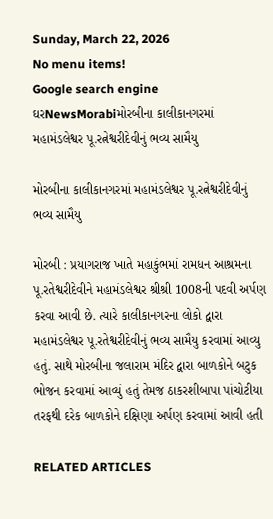Sunday, March 22, 2026
No menu items!
Google search engine
ઘરNewsMorabiમોરબીના કાલીકાનગરમાં મહામંડલેશ્વર પૂ.રત્નેશ્વરીદેવીનું ભવ્ય સામૈયુ

મોરબીના કાલીકાનગરમાં મહામંડલેશ્વર પૂ.રત્નેશ્વરીદેવીનું ભવ્ય સામૈયુ

મોરબી : પ્રયાગરાજ ખાતે મહાકુંભમાં રામધન આશ્રમના પૂ.રતેશ્વરીદેવીને મહામંડલેશ્વર શ્રીશ્રી 1008ની પદવી અર્પણ કરવા આવી છે. ત્યારે કાલીકાનગરના લોકો દ્વારા મહામંડલેશ્વર પૂ.રતેશ્વરીદેવીનું ભવ્ય સામૈયુ કરવામાં આવ્યુ હતું. સાથે મોરબીના જલારામ મંદિર દ્વારા બાળકોને બટુક ભોજન કરવામાં આવ્યું હતું તેમજ ઠાકરશીબાપા પાંચોટીયા તરફથી દરેક બાળકોને દક્ષિણા અર્પણ કરવામાં આવી હતી

RELATED ARTICLES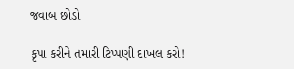જવાબ છોડો

કૃપા કરીને તમારી ટિપ્પણી દાખલ કરો!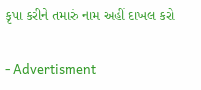કૃપા કરીને તમારું નામ અહીં દાખલ કરો

- Advertisment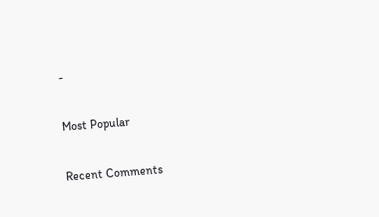-

Most Popular

Recent Comments